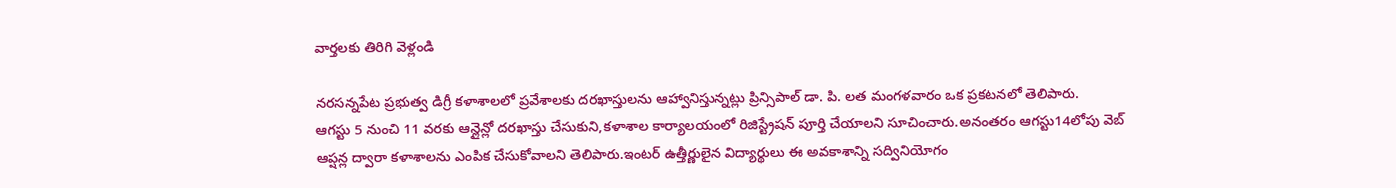వార్తలకు తిరిగి వెళ్లండి

నరసన్నపేట ప్రభుత్వ డిగ్రీ కళాశాలలో ప్రవేశాలకు దరఖాస్తులను ఆహ్వానిస్తున్నట్లు ప్రిన్సిపాల్ డా. పి. లత మంగళవారం ఒక ప్రకటనలో తెలిపారు.
ఆగస్టు 5 నుంచి 11 వరకు ఆన్లైన్లో దరఖాస్తు చేసుకుని,కళాశాల కార్యాలయంలో రిజిస్ట్రేషన్ పూర్తి చేయాలని సూచించారు.అనంతరం ఆగస్టు14లోపు వెబ్ ఆప్షన్ల ద్వారా కళాశాలను ఎంపిక చేసుకోవాలని తెలిపారు.ఇంటర్ ఉత్తీర్ణులైన విద్యార్థులు ఈ అవకాశాన్ని సద్వినియోగం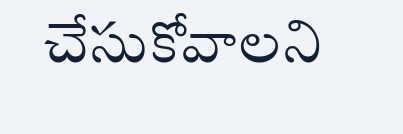చేసుకోవాలని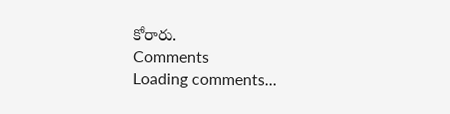కోరారు.
Comments
Loading comments...